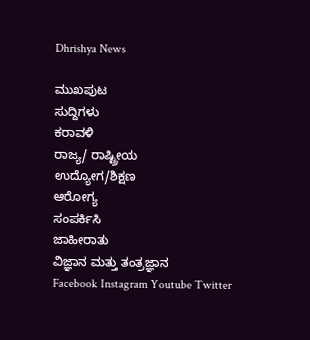Dhrishya News

ಮುಖಪುಟ
ಸುದ್ದಿಗಳು
ಕರಾವಳಿ
ರಾಜ್ಯ/ ರಾಷ್ಟ್ರೀಯ
ಉದ್ಯೋಗ/ಶಿಕ್ಷಣ
ಆರೋಗ್ಯ
ಸಂಪರ್ಕಿಸಿ
ಜಾಹೀರಾತು
ವಿಜ್ಞಾನ ಮತ್ತು ತಂತ್ರಜ್ಞಾನ
Facebook Instagram Youtube Twitter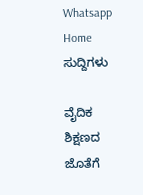Whatsapp
Home ಸುದ್ದಿಗಳು

ವೈದಿಕ ಶಿಕ್ಷಣದ ಜೊತೆಗೆ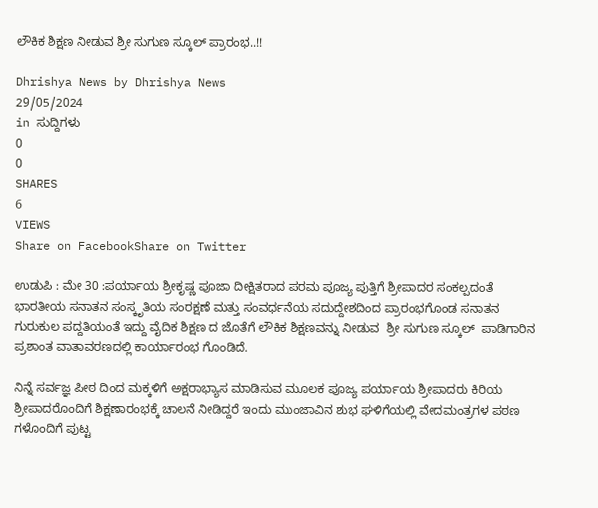ಲೌಕಿಕ ಶಿಕ್ಷಣ ನೀಡುವ ಶ್ರೀ ಸುಗುಣ ಸ್ಕೂಲ್ ಪ್ರಾರಂಭ..!!

Dhrishya News by Dhrishya News
29/05/2024
in ಸುದ್ದಿಗಳು
0
0
SHARES
6
VIEWS
Share on FacebookShare on Twitter

ಉಡುಪಿ : ಮೇ 30 :ಪರ್ಯಾಯ ಶ್ರೀಕೃಷ್ಣ ಪೂಜಾ ದೀಕ್ಷಿತರಾದ ಪರಮ ಪೂಜ್ಯ ಪುತ್ತಿಗೆ ಶ್ರೀಪಾದರ ಸಂಕಲ್ಪದಂತೆ ಭಾರತೀಯ ಸನಾತನ ಸಂಸ್ಕೃತಿಯ ಸಂರಕ್ಷಣೆ ಮತ್ತು ಸಂವರ್ಧನೆಯ ಸದುದ್ದೇಶದಿಂದ ಪ್ರಾರಂಭಗೊಂಡ ಸನಾತನ ಗುರುಕುಲ ಪದ್ದತಿಯಂತೆ ಇದ್ದು ವೈದಿಕ ಶಿಕ್ಷಣ ದ ಜೊತೆಗೆ ಲೌಕಿಕ ಶಿಕ್ಷಣವನ್ನು ನೀಡುವ  ಶ್ರೀ ಸುಗುಣ ಸ್ಕೂಲ್  ಪಾಡಿಗಾರಿನ ಪ್ರಶಾಂತ ವಾತಾವರಣದಲ್ಲಿ ಕಾರ್ಯಾರಂಭ ಗೊಂಡಿದೆ.

ನಿನ್ನೆ ಸರ್ವಜ್ಞ ಪೀಠ ದಿಂದ ಮಕ್ಕಳಿಗೆ ಅಕ್ಷರಾಭ್ಯಾಸ ಮಾಡಿಸುವ ಮೂಲಕ ಪೂಜ್ಯ ಪರ್ಯಾಯ ಶ್ರೀಪಾದರು ಕಿರಿಯ ಶ್ರೀಪಾದರೊಂದಿಗೆ ಶಿಕ್ಷಣಾರಂಭಕ್ಕೆ ಚಾಲನೆ ನೀಡಿದ್ದರೆ ಇಂದು ಮುಂಜಾವಿನ ಶುಭ ಘಳಿಗೆಯಲ್ಲಿ ವೇದಮಂತ್ರಗಳ ಪಠಣ ಗಳೊಂದಿಗೆ ಪುಟ್ಟ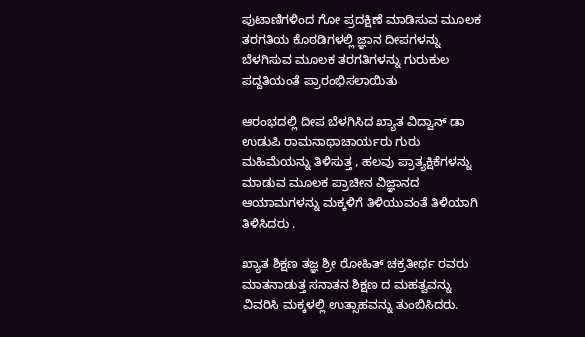ಪುಟಾಣಿಗಳಿಂದ ಗೋ ಪ್ರದಕ್ಷಿಣೆ ಮಾಡಿಸುವ ಮೂಲಕ ತರಗತಿಯ ಕೊಠಡಿಗಳಲ್ಲಿ ಜ್ಞಾನ ದೀಪಗಳನ್ನು ಬೆಳಗಿಸುವ ಮೂಲಕ ತರಗತಿಗಳನ್ನು ಗುರುಕುಲ ಪದ್ದತಿಯಂತೆ ಪ್ರಾರಂಭಿಸಲಾಯಿತು

ಆರಂಭದಲ್ಲಿ ದೀಪ ಬೆಳಗಿಸಿದ ಖ್ಯಾತ ವಿದ್ವಾನ್ ಡಾ ಉಡುಪಿ ರಾಮನಾಥಾಚಾರ್ಯರು ಗುರು ಮಹಿಮೆಯನ್ನು ತಿಳಿಸುತ್ತ , ಹಲವು ಪ್ರಾತ್ಯಕ್ಷಿಕೆಗಳನ್ನು ಮಾಡುವ ಮೂಲಕ ಪ್ರಾಚೀನ ವಿಜ್ಞಾನದ ಆಯಾಮಗಳನ್ನು ಮಕ್ಕಳಿಗೆ ತಿಳಿಯುವಂತೆ ತಿಳಿಯಾಗಿ ತಿಳಿಸಿದರು .

ಖ್ಯಾತ ಶಿಕ್ಷಣ ತಜ್ಞ ಶ್ರೀ ರೋಹಿತ್ ಚಕ್ರತೀರ್ಥ ರವರು ಮಾತನಾಡುತ್ತ ಸನಾತನ ಶಿಕ್ಷಣ ದ ಮಹತ್ವವನ್ನು ವಿವರಿಸಿ ಮಕ್ಕಳಲ್ಲಿ ಉತ್ಸಾಹವನ್ನು ತುಂಬಿಸಿದರು.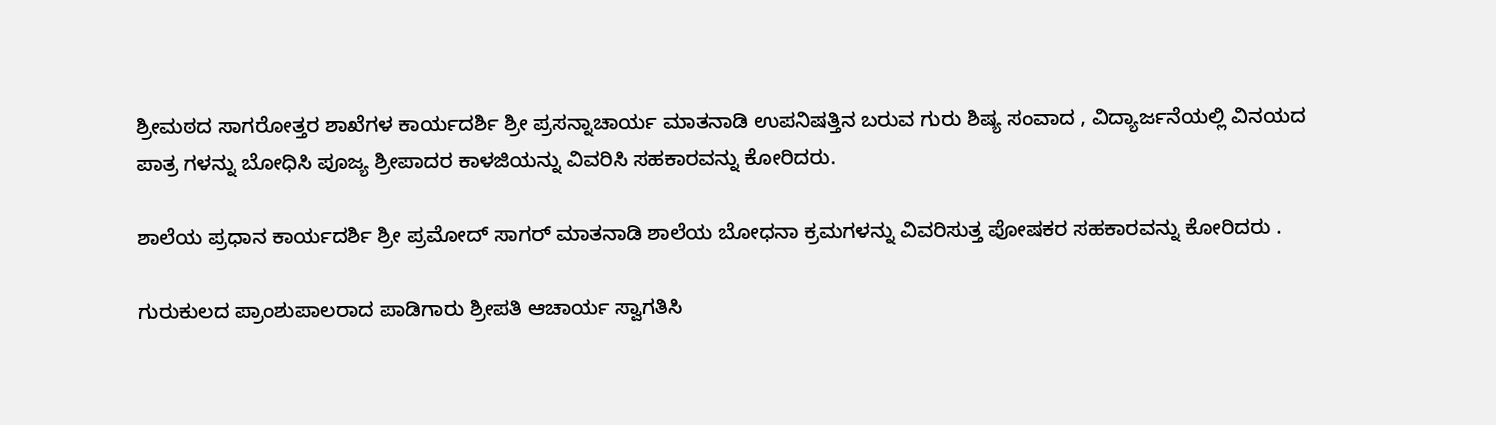ಶ್ರೀಮಠದ ಸಾಗರೋತ್ತರ ಶಾಖೆಗಳ ಕಾರ್ಯದರ್ಶಿ ಶ್ರೀ ಪ್ರಸನ್ನಾಚಾರ್ಯ ಮಾತನಾಡಿ ಉಪನಿಷತ್ತಿನ ಬರುವ ಗುರು ಶಿಷ್ಯ ಸಂವಾದ , ವಿದ್ಯಾರ್ಜನೆಯಲ್ಲಿ ವಿನಯದ ಪಾತ್ರ ಗಳನ್ನು ಬೋಧಿಸಿ ಪೂಜ್ಯ ಶ್ರೀಪಾದರ ಕಾಳಜಿಯನ್ನು ವಿವರಿಸಿ ಸಹಕಾರವನ್ನು ಕೋರಿದರು.

ಶಾಲೆಯ ಪ್ರಧಾನ ಕಾರ್ಯದರ್ಶಿ ಶ್ರೀ ಪ್ರಮೋದ್ ಸಾಗರ್ ಮಾತನಾಡಿ ಶಾಲೆಯ ಬೋಧನಾ ಕ್ರಮಗಳನ್ನು ವಿವರಿಸುತ್ತ ಪೋಷಕರ ಸಹಕಾರವನ್ನು ಕೋರಿದರು .

ಗುರುಕುಲದ ಪ್ರಾಂಶುಪಾಲರಾದ ಪಾಡಿಗಾರು ಶ್ರೀಪತಿ ಆಚಾರ್ಯ ಸ್ವಾಗತಿಸಿ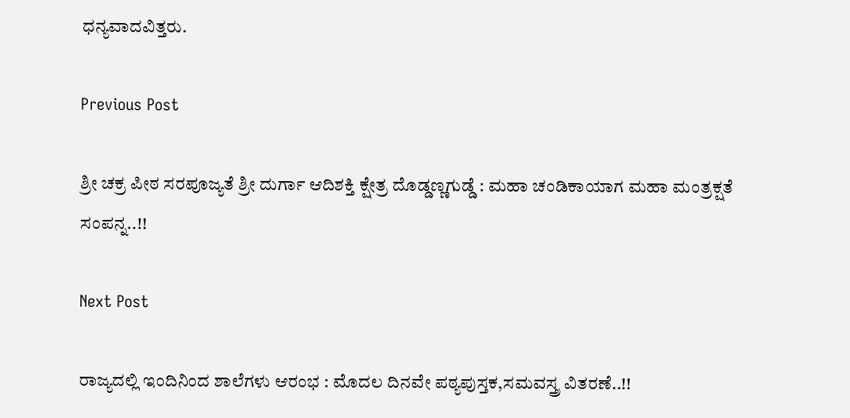ಧನ್ಯವಾದವಿತ್ತರು.

Previous Post

ಶ್ರೀ ಚಕ್ರ ಪೀಠ ಸರಪೂಜ್ಯತೆ ಶ್ರೀ ದುರ್ಗಾ ಆದಿಶಕ್ತಿ ಕ್ಷೇತ್ರ ದೊಡ್ಡಣ್ಣಗುಡ್ಡೆ : ಮಹಾ ಚಂಡಿಕಾಯಾಗ ಮಹಾ ಮಂತ್ರಕ್ಷತೆ ಸಂಪನ್ನ..!!

Next Post

ರಾಜ್ಯದಲ್ಲಿ ಇಂದಿನಿಂದ ಶಾಲೆಗಳು ಆರಂಭ : ಮೊದಲ ದಿನವೇ ಪಠ್ಯಪುಸ್ತಕ,ಸಮವಸ್ತ್ರ ವಿತರಣೆ..!!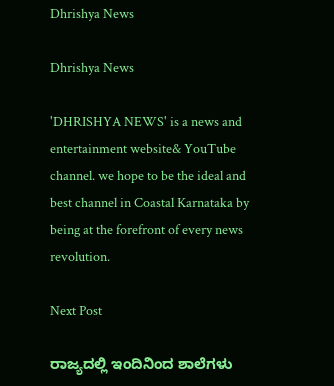Dhrishya News

Dhrishya News

'DHRISHYA NEWS' is a news and entertainment website& YouTube channel. we hope to be the ideal and best channel in Coastal Karnataka by being at the forefront of every news revolution.

Next Post

ರಾಜ್ಯದಲ್ಲಿ ಇಂದಿನಿಂದ ಶಾಲೆಗಳು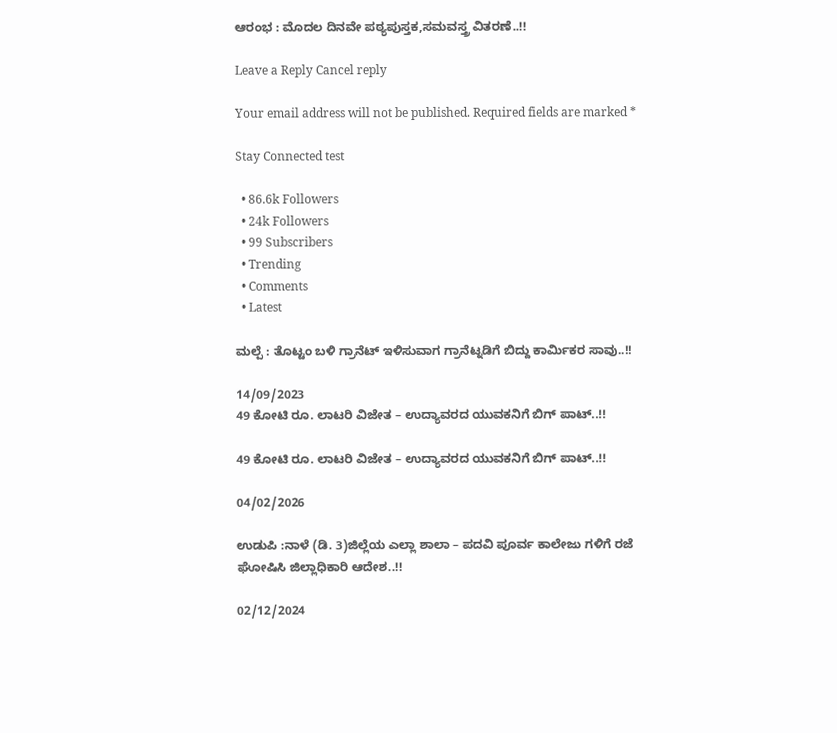ಆರಂಭ : ಮೊದಲ ದಿನವೇ ಪಠ್ಯಪುಸ್ತಕ,ಸಮವಸ್ತ್ರ ವಿತರಣೆ..!!

Leave a Reply Cancel reply

Your email address will not be published. Required fields are marked *

Stay Connected test

  • 86.6k Followers
  • 24k Followers
  • 99 Subscribers
  • Trending
  • Comments
  • Latest

ಮಲ್ಪೆ : ತೊಟ್ಟಂ ಬಳಿ ಗ್ರಾನೆಟ್ ಇಳಿಸುವಾಗ ಗ್ರಾನೆಟ್ನಡಿಗೆ ಬಿದ್ದು ಕಾರ್ಮಿಕರ ಸಾವು..!!

14/09/2023
49 ಕೋಟಿ ರೂ. ಲಾಟರಿ ವಿಜೇತ – ಉದ್ಯಾವರದ ಯುವಕನಿಗೆ ಬಿಗ್ ಪಾಟ್..!!

49 ಕೋಟಿ ರೂ. ಲಾಟರಿ ವಿಜೇತ – ಉದ್ಯಾವರದ ಯುವಕನಿಗೆ ಬಿಗ್ ಪಾಟ್..!!

04/02/2026

ಉಡುಪಿ :ನಾಳೆ (ಡಿ. 3)ಜಿಲ್ಲೆಯ ಎಲ್ಲಾ ಶಾಲಾ – ಪದವಿ ಪೂರ್ವ ಕಾಲೇಜು ಗಳಿಗೆ ರಜೆ ಘೋಷಿಸಿ ಜಿಲ್ಲಾಧಿಕಾರಿ ಆದೇಶ..!!

02/12/2024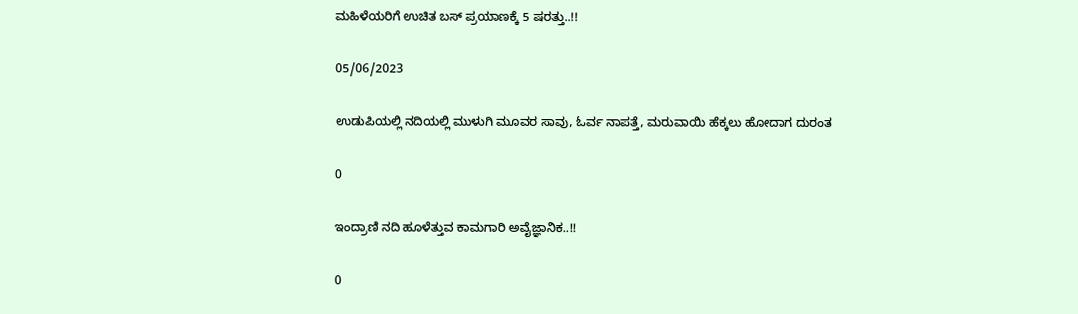ಮಹಿಳೆಯರಿಗೆ ಉಚಿತ ಬಸ್ ಪ್ರಯಾಣಕ್ಕೆ 5 ಷರತ್ತು..!!

05/06/2023

ಉಡುಪಿಯಲ್ಲಿ ನದಿಯಲ್ಲಿ ಮುಳುಗಿ ಮೂವರ ಸಾವು, ಓರ್ವ ನಾಪತ್ತೆ, ಮರುವಾಯಿ ಹೆಕ್ಕಲು ಹೋದಾಗ ದುರಂತ

0

ಇಂದ್ರಾಣಿ ನದಿ ಹೂಳೆತ್ತುವ ಕಾಮಗಾರಿ ಅವೈಜ್ಞಾನಿಕ..!!

0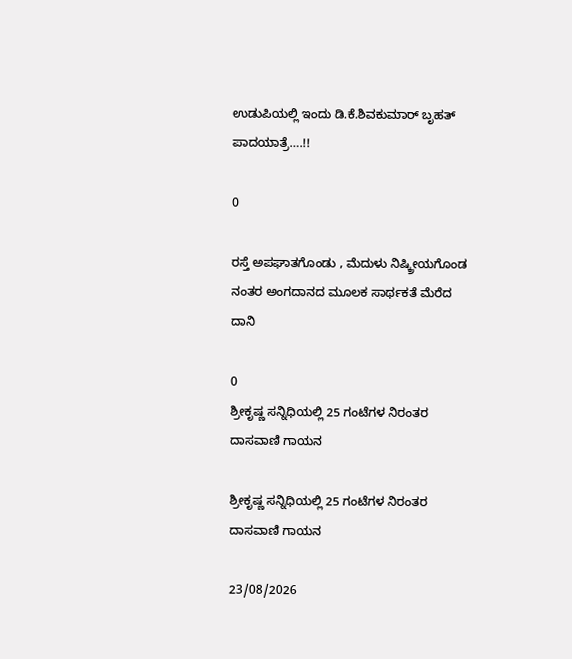ಉಡುಪಿಯಲ್ಲಿ ಇಂದು ಡಿ.ಕೆ.ಶಿವಕುಮಾರ್‌ ಬೃಹತ್ ಪಾದಯಾತ್ರೆ….!!

0

ರಸ್ತೆ ಅಪಘಾತಗೊಂಡು , ಮೆದುಳು ನಿಷ್ಕ್ರೀಯಗೊಂಡ ನಂತರ ಅಂಗದಾನದ ಮೂಲಕ ಸಾರ್ಥಕತೆ ಮೆರೆದ ದಾನಿ

0
ಶ್ರೀಕೃಷ್ಣ ಸನ್ನಿಧಿಯಲ್ಲಿ 25 ಗಂಟೆಗಳ ನಿರಂತರ ದಾಸವಾಣಿ ಗಾಯನ

ಶ್ರೀಕೃಷ್ಣ ಸನ್ನಿಧಿಯಲ್ಲಿ 25 ಗಂಟೆಗಳ ನಿರಂತರ ದಾಸವಾಣಿ ಗಾಯನ

23/08/2026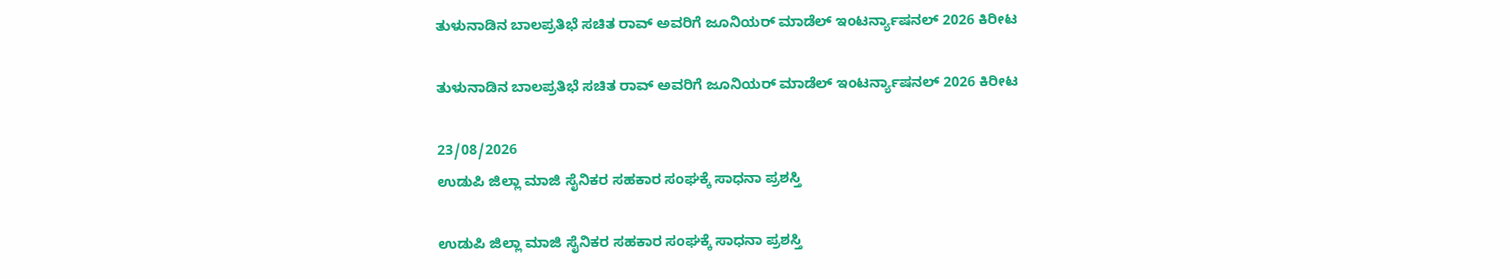ತುಳುನಾಡಿನ ಬಾಲಪ್ರತಿಭೆ ಸಚಿತ ರಾವ್ ಅವರಿಗೆ ಜೂನಿಯರ್ ಮಾಡೆಲ್ ಇಂಟರ್ನ್ಯಾಷನಲ್ 2026 ಕಿರೀಟ

ತುಳುನಾಡಿನ ಬಾಲಪ್ರತಿಭೆ ಸಚಿತ ರಾವ್ ಅವರಿಗೆ ಜೂನಿಯರ್ ಮಾಡೆಲ್ ಇಂಟರ್ನ್ಯಾಷನಲ್ 2026 ಕಿರೀಟ

23/08/2026
ಉಡುಪಿ ಜಿಲ್ಲಾ ಮಾಜಿ ಸೈನಿಕರ ಸಹಕಾರ ಸಂಘಕ್ಕೆ ಸಾಧನಾ ಪ್ರಶಸ್ತಿ

ಉಡುಪಿ ಜಿಲ್ಲಾ ಮಾಜಿ ಸೈನಿಕರ ಸಹಕಾರ ಸಂಘಕ್ಕೆ ಸಾಧನಾ ಪ್ರಶಸ್ತಿ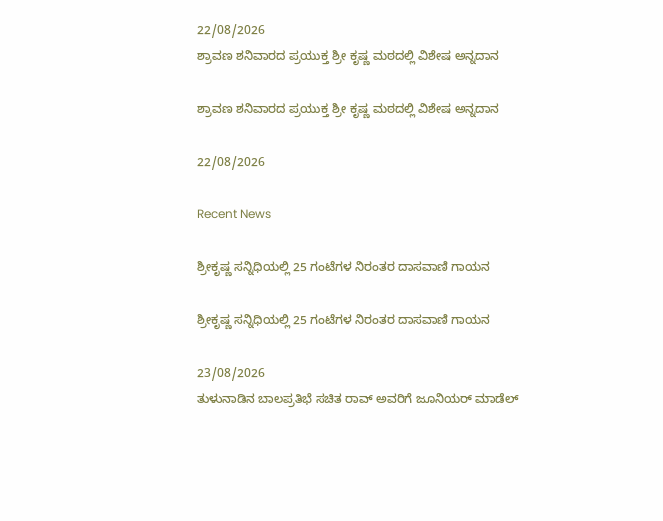22/08/2026
ಶ್ರಾವಣ ಶನಿವಾರದ ಪ್ರಯುಕ್ತ ಶ್ರೀ ಕೃಷ್ಣ ಮಠದಲ್ಲಿ ವಿಶೇಷ ಅನ್ನದಾನ

ಶ್ರಾವಣ ಶನಿವಾರದ ಪ್ರಯುಕ್ತ ಶ್ರೀ ಕೃಷ್ಣ ಮಠದಲ್ಲಿ ವಿಶೇಷ ಅನ್ನದಾನ

22/08/2026

Recent News

ಶ್ರೀಕೃಷ್ಣ ಸನ್ನಿಧಿಯಲ್ಲಿ 25 ಗಂಟೆಗಳ ನಿರಂತರ ದಾಸವಾಣಿ ಗಾಯನ

ಶ್ರೀಕೃಷ್ಣ ಸನ್ನಿಧಿಯಲ್ಲಿ 25 ಗಂಟೆಗಳ ನಿರಂತರ ದಾಸವಾಣಿ ಗಾಯನ

23/08/2026
ತುಳುನಾಡಿನ ಬಾಲಪ್ರತಿಭೆ ಸಚಿತ ರಾವ್ ಅವರಿಗೆ ಜೂನಿಯರ್ ಮಾಡೆಲ್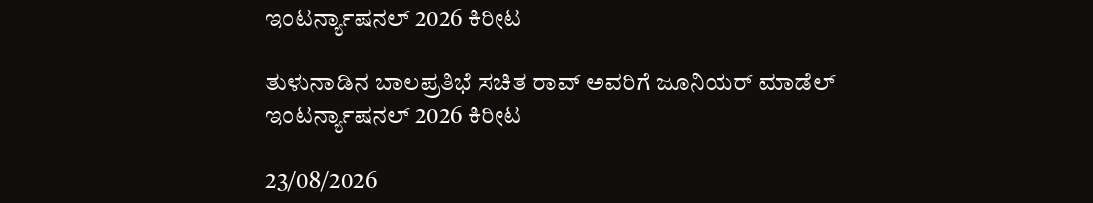ಇಂಟರ್ನ್ಯಾಷನಲ್ 2026 ಕಿರೀಟ

ತುಳುನಾಡಿನ ಬಾಲಪ್ರತಿಭೆ ಸಚಿತ ರಾವ್ ಅವರಿಗೆ ಜೂನಿಯರ್ ಮಾಡೆಲ್ ಇಂಟರ್ನ್ಯಾಷನಲ್ 2026 ಕಿರೀಟ

23/08/2026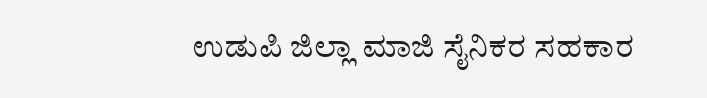ಉಡುಪಿ ಜಿಲ್ಲಾ ಮಾಜಿ ಸೈನಿಕರ ಸಹಕಾರ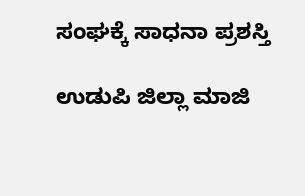ಸಂಘಕ್ಕೆ ಸಾಧನಾ ಪ್ರಶಸ್ತಿ

ಉಡುಪಿ ಜಿಲ್ಲಾ ಮಾಜಿ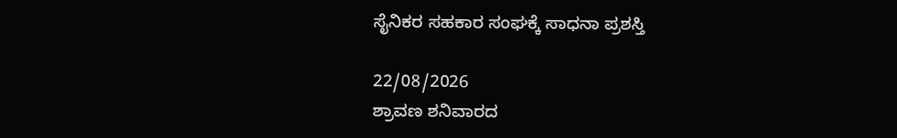ಸೈನಿಕರ ಸಹಕಾರ ಸಂಘಕ್ಕೆ ಸಾಧನಾ ಪ್ರಶಸ್ತಿ

22/08/2026
ಶ್ರಾವಣ ಶನಿವಾರದ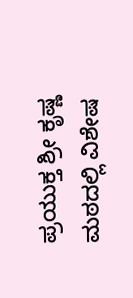ಪ್ರಯುಕ್ತ ಶ್ರೀ ಕೃಷ್ಣ ಮಠದಲ್ಲಿ ವಿಶೇಷ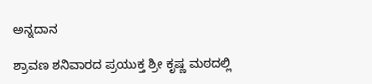ಅನ್ನದಾನ

ಶ್ರಾವಣ ಶನಿವಾರದ ಪ್ರಯುಕ್ತ ಶ್ರೀ ಕೃಷ್ಣ ಮಠದಲ್ಲಿ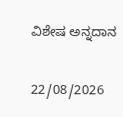ವಿಶೇಷ ಅನ್ನದಾನ

22/08/2026